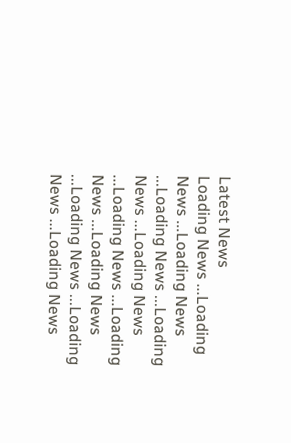Latest News
Loading News ...Loading News ...Loading News ...Loading News ...Loading News ...Loading News ...Loading News ...Loading News ...Loading News ...Loading News ...Loading News ...Loading News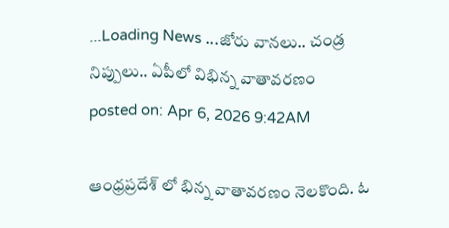...Loading News ...జోరు వానలు.. చండ్ర నిప్పులు.. ఏపీలో విభిన్న వాతావరణం
posted on: Apr 6, 2026 9:42AM

ఆంధ్రప్రదేశ్ లో భిన్న వాతావరణం నెలకొంది. ఓ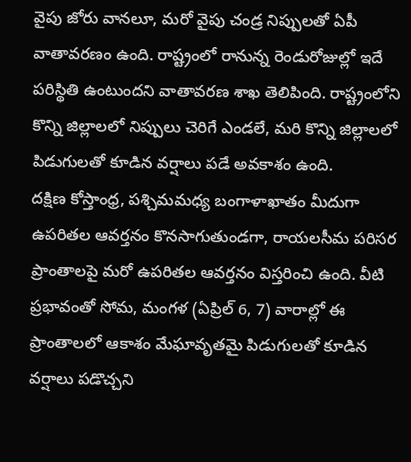వైపు జోరు వానలూ, మరో వైపు చండ్ర నిప్పులతో ఏపీ వాతావరణం ఉంది. రాష్ట్రంలో రానున్న రెండురోజుల్లో ఇదే పరిస్థితి ఉంటుందని వాతావరణ శాఖ తెలిపింది. రాష్ట్రంలోని కొన్ని జిల్లాలలో నిప్పులు చెరిగే ఎండలే, మరి కొన్ని జిల్లాలలో పిడుగులతో కూడిన వర్షాలు పడే అవకాశం ఉంది.
దక్షిణ కోస్తాంధ్ర, పశ్చిమమధ్య బంగాళాఖాతం మీదుగా ఉపరితల ఆవర్తనం కొనసాగుతుండగా, రాయలసీమ పరిసర ప్రాంతాలపై మరో ఉపరితల ఆవర్తనం విస్తరించి ఉంది. వీటి ప్రభావంతో సోమ, మంగళ (ఏప్రిల్ 6, 7) వారాల్లో ఈ ప్రాంతాలలో ఆకాశం మేఘావృతమై పిడుగులతో కూడిన వర్షాలు పడొచ్చని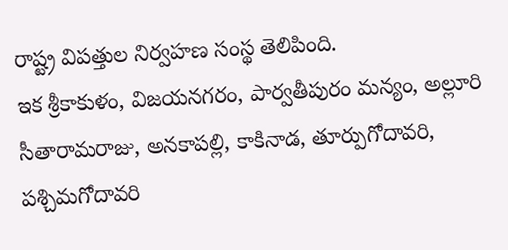రాష్ట్ర విపత్తుల నిర్వహణ సంస్థ తెలిపింది.
ఇక శ్రీకాకుళం, విజయనగరం, పార్వతీపురం మన్యం, అల్లూరి సీతారామరాజు, అనకాపల్లి, కాకినాడ, తూర్పుగోదావరి, పశ్చిమగోదావరి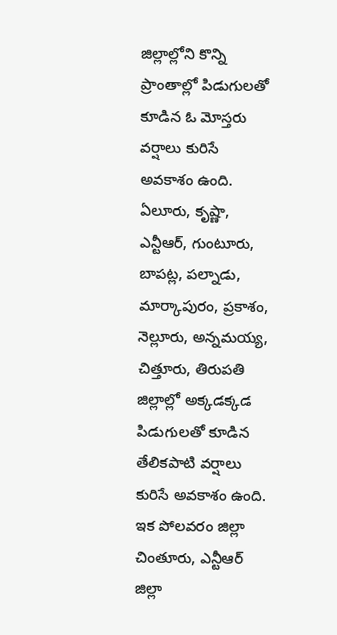జిల్లాల్లోని కొన్ని ప్రాంతాల్లో పిడుగులతో కూడిన ఓ మోస్తరు వర్షాలు కురిసే అవకాశం ఉంది. ఏలూరు, కృష్ణా, ఎన్టీఆర్, గుంటూరు, బాపట్ల, పల్నాడు, మార్కాపురం, ప్రకాశం, నెల్లూరు, అన్నమయ్య, చిత్తూరు, తిరుపతి జిల్లాల్లో అక్కడక్కడ పిడుగులతో కూడిన తేలికపాటి వర్షాలు కురిసే అవకాశం ఉంది. ఇక పోలవరం జిల్లా చింతూరు, ఎన్టీఆర్ జిల్లా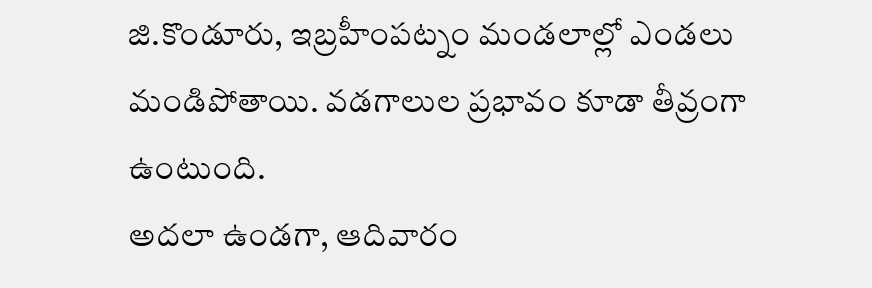జి.కొండూరు, ఇబ్రహీంపట్నం మండలాల్లో ఎండలు మండిపోతాయి. వడగాలుల ప్రభావం కూడా తీవ్రంగా ఉంటుంది.
అదలా ఉండగా, ఆదివారం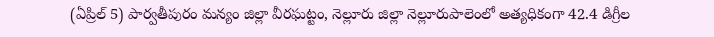(ఏప్రిల్ 5) పార్వతీపురం మన్యం జిల్లా వీరఘట్టం, నెల్లూరు జిల్లా నెల్లూరుపాలెంలో అత్యధికంగా 42.4 డిగ్రీల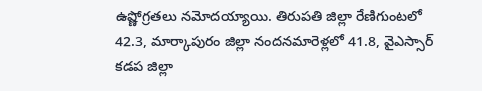ఉష్ణోగ్రతలు నమోదయ్యాయి. తిరుపతి జిల్లా రేణిగుంటలో 42.3, మార్కాపురం జిల్లా నందనమారెళ్లలో 41.8, వైఎస్సార్ కడప జిల్లా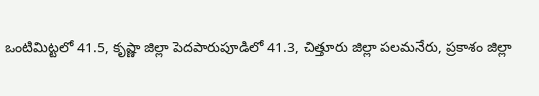ఒంటిమిట్టలో 41.5, కృష్ణా జిల్లా పెదపారుపూడిలో 41.3, చిత్తూరు జిల్లా పలమనేరు, ప్రకాశం జిల్లా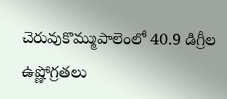చెరువుకొమ్ముపాలెంలో 40.9 డిగ్రీల ఉష్ణోగ్రతలు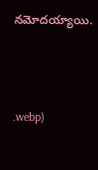నమోదయ్యాయి.



.webp)